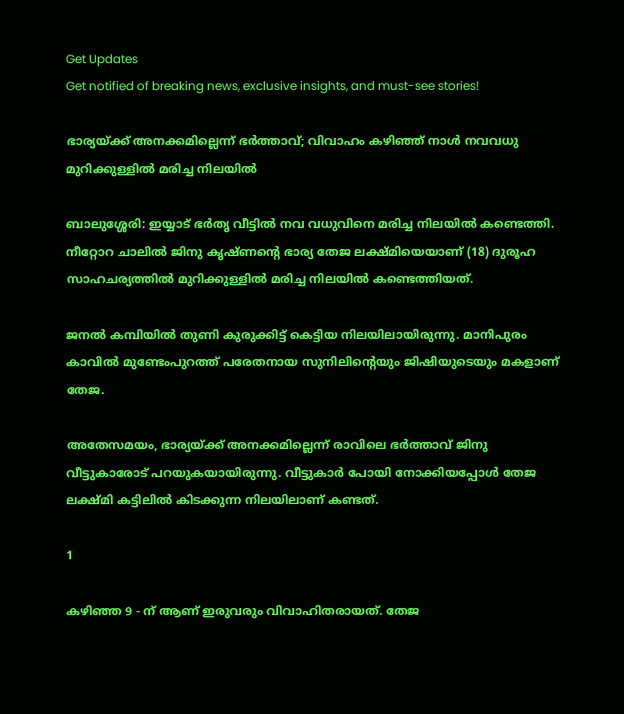Get Updates
Get notified of breaking news, exclusive insights, and must-see stories!

ഭാര്യയ്ക്ക് അനക്കമില്ലെന്ന് ഭർത്താവ്; വിവാഹം കഴിഞ്ഞ് നാൾ നവവധു മുറിക്കുള്ളിൽ മരിച്ച നിലയിൽ

ബാലുശ്ശേരി: ഇയ്യാട് ഭർതൃ വീട്ടിൽ നവ വധുവിനെ മരിച്ച നിലയിൽ കണ്ടെത്തി. നീറ്റോറ ചാലിൽ ജിനു കൃഷ്ണന്റെ ഭാര്യ തേജ ലക്ഷ്മിയെയാണ് (18) ദുരൂഹ സാഹചര്യത്തിൽ മുറിക്കുള്ളിൽ മരിച്ച നിലയിൽ കണ്ടെത്തിയത്.

ജനൽ കമ്പിയിൽ തുണി കുരുക്കിട്ട് കെട്ടിയ നിലയിലായിരുന്നു. മാനിപുരം കാവിൽ മുണ്ടേംപുറത്ത് പരേതനായ സുനിലിന്റെയും ജിഷിയുടെയും മകളാണ് തേജ.

അതേസമയം, ഭാര്യയ്ക്ക് അനക്കമില്ലെന്ന് രാവിലെ ഭർത്താവ് ജിനു വീട്ടുകാരോട് പറയുകയായിരുന്നു. വീട്ടുകാർ പോയി നോക്കിയപ്പോൾ തേജ ലക്ഷ്മി കട്ടിലിൽ കിടക്കുന്ന നിലയിലാണ് കണ്ടത്.

1

കഴിഞ്ഞ 9 - ന് ആണ് ഇരുവരും വിവാഹിതരായത്. തേജ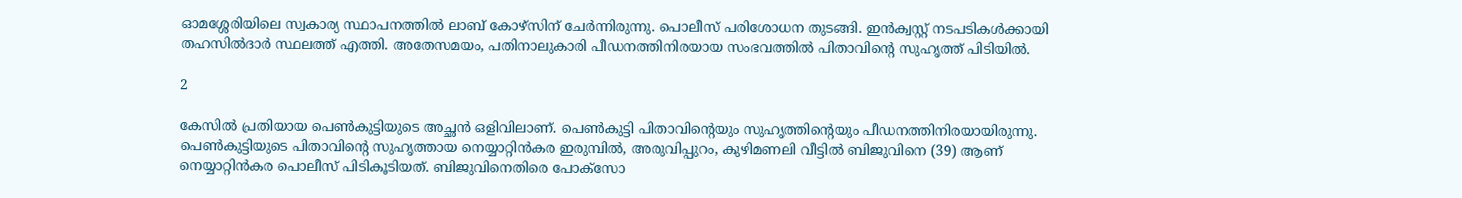ഓമശ്ശേരിയിലെ സ്വകാര്യ സ്ഥാപനത്തിൽ ലാബ് കോഴ്സിന് ചേർന്നിരുന്നു. പൊലീസ് പരിശോധന തുടങ്ങി. ഇൻക്വസ്റ്റ് നടപടികൾക്കായി തഹസിൽദാർ സ്ഥലത്ത് എത്തി. അതേസമയം, പതിനാലുകാരി പീഡനത്തിനിരയായ സംഭവത്തില്‍ പിതാവിന്റെ സുഹൃത്ത് പിടിയില്‍.

2

കേസില്‍ പ്രതിയായ പെണ്‍കുട്ടിയുടെ അച്ഛന്‍ ഒളിവിലാണ്. പെണ്‍കുട്ടി പിതാവിന്റെയും സുഹൃത്തിന്റെയും പീഡനത്തിനിരയായിരുന്നു. പെണ്‍കുട്ടിയുടെ പിതാവിന്റെ സുഹൃത്തായ നെയ്യാറ്റിന്‍കര ഇരുമ്പില്‍, അരുവിപ്പുറം, കുഴിമണലി വീട്ടില്‍ ബിജുവിനെ (39) ആണ് നെയ്യാറ്റിന്‍കര പൊലീസ് പിടികൂടിയത്. ബിജുവിനെതിരെ പോക്‌സോ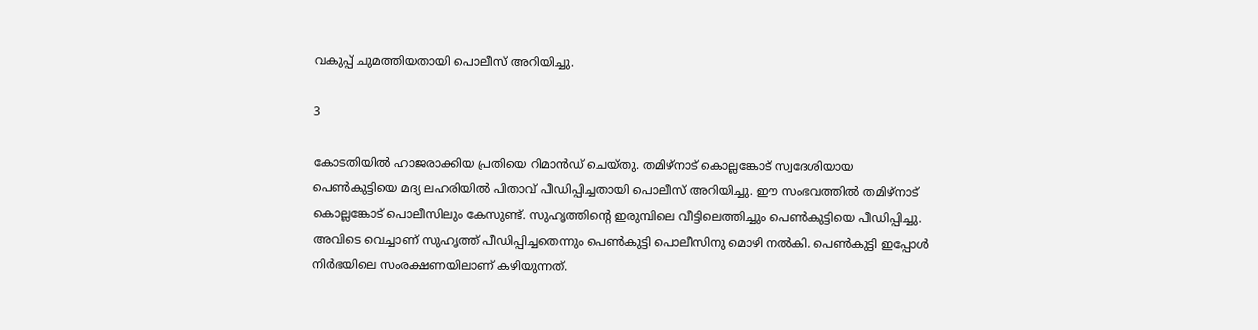വകുപ്പ് ചുമത്തിയതായി പൊലീസ് അറിയിച്ചു.

3

കോടതിയില്‍ ഹാജരാക്കിയ പ്രതിയെ റിമാന്‍ഡ് ചെയ്തു. തമിഴ്‌നാട് കൊല്ലങ്കോട് സ്വദേശിയായ പെണ്‍കുട്ടിയെ മദ്യ ലഹരിയില്‍ പിതാവ് പീഡിപ്പിച്ചതായി പൊലീസ് അറിയിച്ചു. ഈ സംഭവത്തില്‍ തമിഴ്‌നാട് കൊല്ലങ്കോട് പൊലീസിലും കേസുണ്ട്. സുഹൃത്തിന്റെ ഇരുമ്പിലെ വീട്ടിലെത്തിച്ചും പെണ്‍കുട്ടിയെ പീഡിപ്പിച്ചു. അവിടെ വെച്ചാണ് സുഹൃത്ത് പീഡിപ്പിച്ചതെന്നും പെണ്‍കുട്ടി പൊലീസിനു മൊഴി നല്‍കി. പെണ്‍കുട്ടി ഇപ്പോള്‍ നിര്‍ഭയിലെ സംരക്ഷണയിലാണ് കഴിയുന്നത്.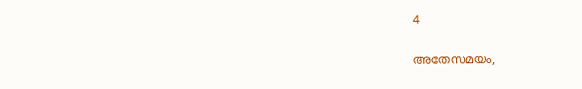4

അതേസമയം,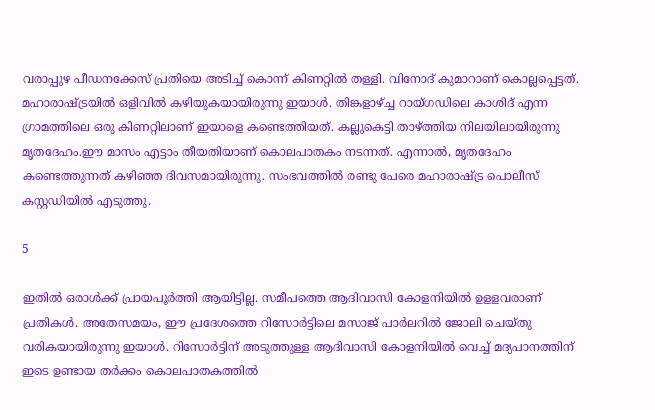വരാപ്പുഴ പീഡനക്കേസ് പ്രതിയെ അടിച്ച് കൊന്ന് കിണറ്റിൽ തള്ളി. വിനോദ് കുമാറാണ് കൊല്ലപ്പെട്ടത്. മഹാരാഷ്ട്രയില്‍ ഒളിവില്‍ കഴിയുകയായിരുന്നു ഇയാൾ. തിങ്കളാഴ്ച്ച റായ്ഗഡിലെ കാശിദ് എന്ന ഗ്രാമത്തിലെ ഒരു കിണറ്റിലാണ് ഇയാളെ കണ്ടെത്തിയത്. കല്ലുകെട്ടി താഴ്ത്തിയ നിലയിലായിരുന്നു മൃതദേഹം.ഈ മാസം എട്ടാം തീയതിയാണ് കൊലപാതകം നടന്നത്. എന്നാൽ, മൃതദേഹം കണ്ടെത്തുന്നത് കഴിഞ്ഞ ദിവസമായിരുന്നു. സംഭവത്തിൽ രണ്ടു പേരെ മഹാരാഷ്ട്ര പൊലീസ് കസ്റ്റഡിയിൽ എടുത്തു.

5

ഇതിൽ ഒരാള്‍ക്ക് പ്രായപൂര്‍ത്തി ആയിട്ടില്ല. സമീപത്തെ ആദിവാസി കോളനിയിൽ ഉളളവരാണ് പ്രതികൾ. അതേസമയം, ഈ പ്രദേശത്തെ റിസോർട്ടിലെ മസാജ് പാർലറിൽ ജോലി ചെയ്തു വരികയായിരുന്നു ഇയാൾ. റിസോർട്ടിന് അടുത്തുള്ള ആദിവാസി കോളനിയിൽ വെച്ച് മദ്യപാനത്തിന് ഇടെ ഉണ്ടായ തർക്കം കൊലപാതകത്തില്‍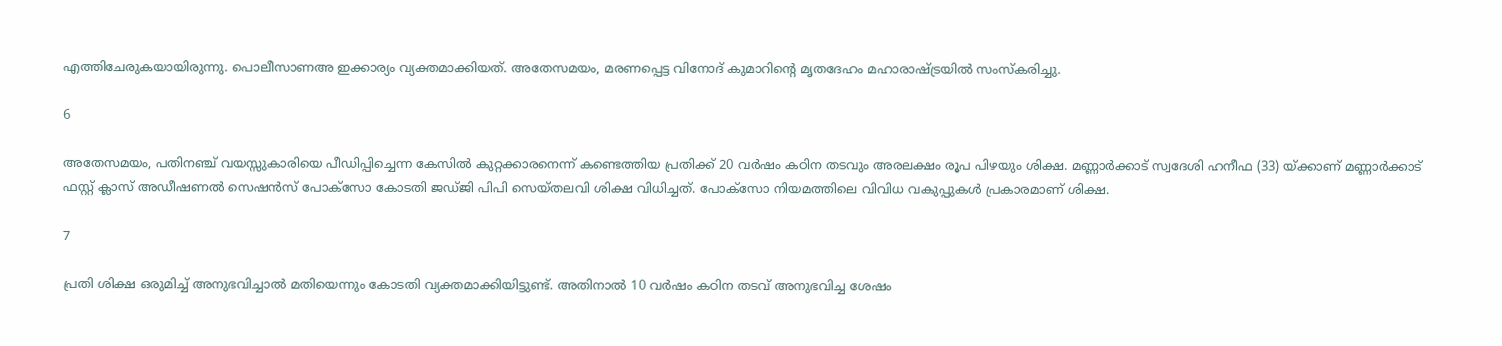എത്തിചേരുകയായിരുന്നു. പൊലീസാണഅ ഇക്കാര്യം വ്യക്തമാക്കിയത്. അതേസമയം, മരണപ്പെട്ട വിനോദ് കുമാറിന്‍റെ മൃതദേഹം മഹാരാഷ്ട്രയില്‍ സംസ്കരിച്ചു.

6

അതേസമയം, പതിനഞ്ച് വയസ്സുകാരിയെ പീഡിപ്പിച്ചെന്ന കേസിൽ കുറ്റക്കാരനെന്ന് കണ്ടെത്തിയ പ്രതിക്ക് 20 വർഷം കഠിന തടവും അരലക്ഷം രൂപ പിഴയും ശിക്ഷ. മണ്ണാർക്കാട് സ്വദേശി ഹനീഫ (33) യ്ക്കാണ് മണ്ണാർക്കാട് ഫസ്റ്റ് ക്ലാസ് അഡീഷണൽ സെഷൻസ് പോക്സോ കോടതി ജഡ്ജി പിപി സെയ്തലവി ശിക്ഷ വിധിച്ചത്. പോക്സോ നിയമത്തിലെ വിവിധ വകുപ്പുകൾ പ്രകാരമാണ് ശിക്ഷ.

7

പ്രതി ശിക്ഷ ഒരുമിച്ച് അനുഭവിച്ചാൽ മതിയെന്നും കോടതി വ്യക്തമാക്കിയിട്ടുണ്ട്. അതിനാൽ 10 വർഷം കഠിന തടവ് അനുഭവിച്ച ശേഷം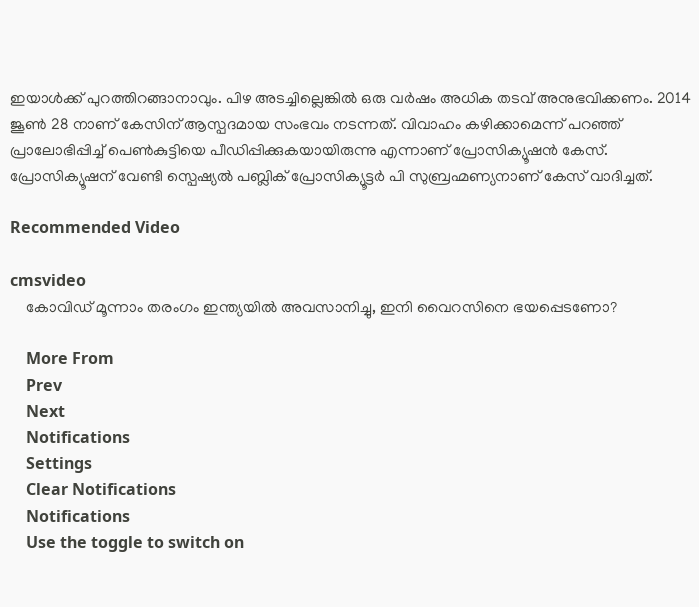ഇയാൾക്ക് പുറത്തിറങ്ങാനാവും. പിഴ അടച്ചില്ലെങ്കിൽ ഒരു വർഷം അധിക തടവ് അനുഭവിക്കണം. 2014 ജൂൺ 28 നാണ് കേസിന് ആസ്പദമായ സംഭവം നടന്നത്. വിവാഹം കഴിക്കാമെന്ന് പറഞ്ഞ് പ്രാലോഭിപ്പിച്ച് പെൺകുട്ടിയെ പീഡിപ്പിക്കുകയായിരുന്നു എന്നാണ് പ്രോസിക്യൂഷൻ കേസ്. പ്രോസിക്യൂഷന് വേണ്ടി സ്പെഷ്യൽ പബ്ലിക് പ്രോസിക്യൂട്ടർ പി സുബ്രഹ്മണ്യനാണ് കേസ് വാദിച്ചത്.

Recommended Video

cmsvideo
    കോവിഡ് മൂന്നാം തരംഗം ഇന്ത്യയില്‍ അവസാനിച്ചു, ഇനി വൈറസിനെ ഭയപ്പെടണോ?

    More From
    Prev
    Next
    Notifications
    Settings
    Clear Notifications
    Notifications
    Use the toggle to switch on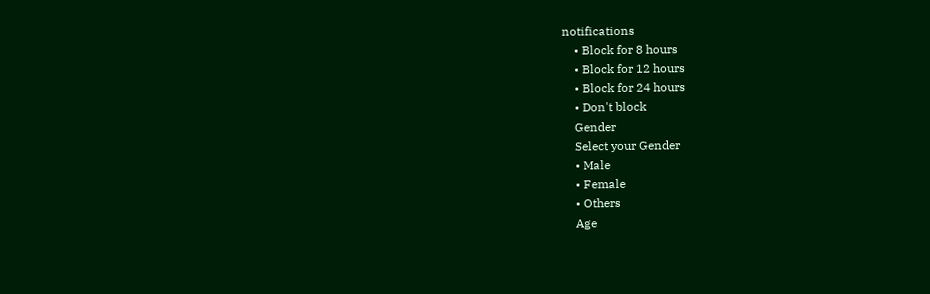notifications
    • Block for 8 hours
    • Block for 12 hours
    • Block for 24 hours
    • Don't block
    Gender
    Select your Gender
    • Male
    • Female
    • Others
    Age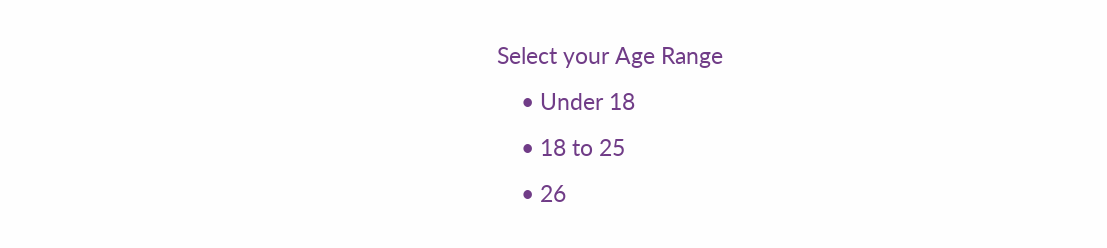Select your Age Range
    • Under 18
    • 18 to 25
    • 26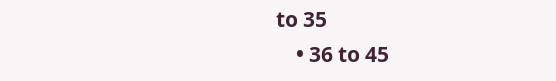to 35
    • 36 to 45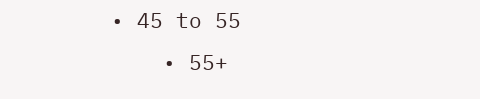• 45 to 55
    • 55+